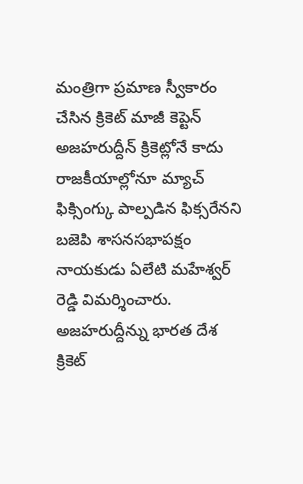మంత్రిగా ప్రమాణ స్వీకారం చేసిన క్రికెట్ మాజీ కెప్టెన్ అజహరుద్దీన్ క్రికెట్లోనే కాదు రాజకీయాల్లోనూ మ్యాచ్ ఫిక్సింగ్కు పాల్పడిన ఫిక్సరేనని బజెపి శాసనసభాపక్షం నాయకుడు ఏలేటి మహేశ్వర్ రెడ్డి విమర్శించారు. అజహరుద్దీన్ను భారత దేశ క్రికెట్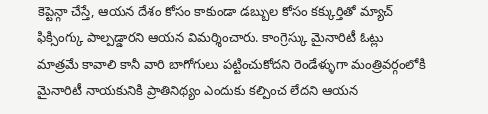కెప్టెన్గా చేస్తే, ఆయన దేశం కోసం కాకుండా డబ్బుల కోసం కక్కుర్తితో మ్యాచ్ ఫిక్సింగ్కు పాల్పడ్డారని ఆయన విమర్శించారు. కాంగ్రెస్కు మైనారిటీ ఓట్లు మాత్రమే కావాలి కానీ వారి బాగోగులు పట్టించుకోదని రెండేళ్ళుగా మంత్రివర్గంలోకి మైనారిటీ నాయకునికి ప్రాతినిథ్యం ఎందుకు కల్పించ లేదని ఆయన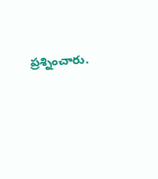ప్రశ్నించారు.